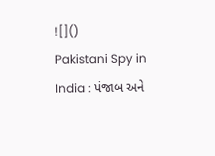![]()
Pakistani Spy in India : પંજાબ અને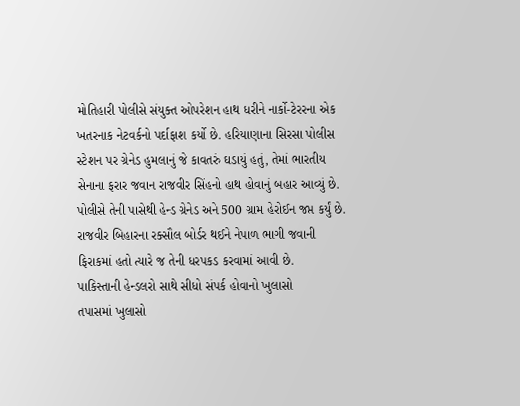મોતિહારી પોલીસે સંયુક્ત ઓપરેશન હાથ ધરીને નાર્કો-ટેરરના એક ખતરનાક નેટવર્કનો પર્દાફાશ કર્યો છે. હરિયાણાના સિરસા પોલીસ સ્ટેશન પર ગ્રેનેડ હુમલાનું જે કાવતરું ઘડાયું હતું, તેમાં ભારતીય સેનાના ફરાર જવાન રાજવીર સિંહનો હાથ હોવાનું બહાર આવ્યું છે. પોલીસે તેની પાસેથી હેન્ડ ગ્રેનેડ અને 500 ગ્રામ હેરોઈન જપ્ત કર્યું છે. રાજવીર બિહારના રક્સૌલ બોર્ડર થઈને નેપાળ ભાગી જવાની ફિરાકમાં હતો ત્યારે જ તેની ધરપકડ કરવામાં આવી છે.
પાકિસ્તાની હેન્ડલરો સાથે સીધો સંપર્ક હોવાનો ખુલાસો
તપાસમાં ખુલાસો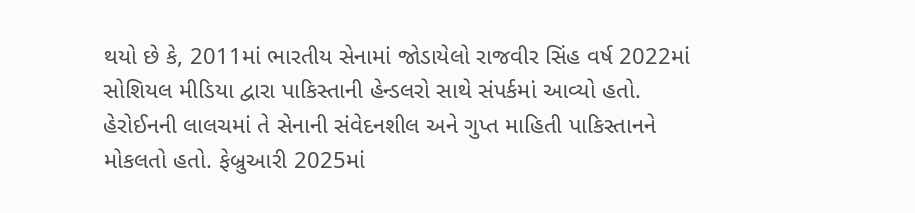થયો છે કે, 2011માં ભારતીય સેનામાં જોડાયેલો રાજવીર સિંહ વર્ષ 2022માં સોશિયલ મીડિયા દ્વારા પાકિસ્તાની હેન્ડલરો સાથે સંપર્કમાં આવ્યો હતો. હેરોઈનની લાલચમાં તે સેનાની સંવેદનશીલ અને ગુપ્ત માહિતી પાકિસ્તાનને મોકલતો હતો. ફેબ્રુઆરી 2025માં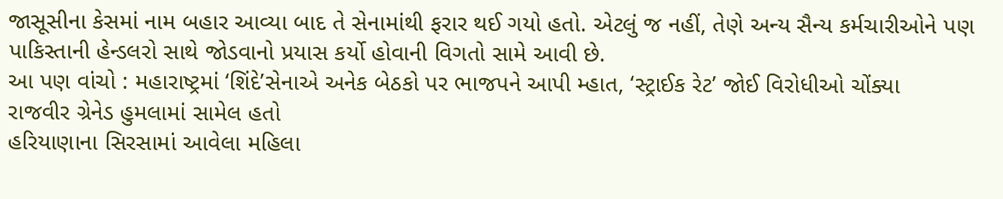જાસૂસીના કેસમાં નામ બહાર આવ્યા બાદ તે સેનામાંથી ફરાર થઈ ગયો હતો. એટલું જ નહીં, તેણે અન્ય સૈન્ય કર્મચારીઓને પણ પાકિસ્તાની હેન્ડલરો સાથે જોડવાનો પ્રયાસ કર્યો હોવાની વિગતો સામે આવી છે.
આ પણ વાંચો : મહારાષ્ટ્રમાં ‘શિંદે’સેનાએ અનેક બેઠકો પર ભાજપને આપી મ્હાત, ‘સ્ટ્રાઈક રેટ’ જોઈ વિરોધીઓ ચોંક્યા
રાજવીર ગ્રેનેડ હુમલામાં સામેલ હતો
હરિયાણાના સિરસામાં આવેલા મહિલા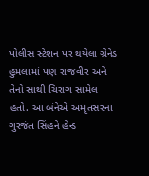પોલીસ સ્ટેશન પર થયેલા ગ્રેનેડ હુમલામાં પણ રાજવીર અને તેનો સાથી ચિરાગ સામેલ હતો. આ બંનેએ અમૃતસરના ગુરજંત સિંહને હેન્ડ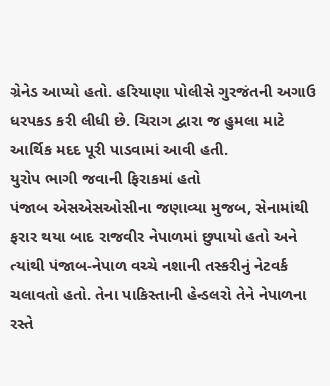ગ્રેનેડ આપ્યો હતો. હરિયાણા પોલીસે ગુરજંતની અગાઉ ધરપકડ કરી લીધી છે. ચિરાગ દ્વારા જ હુમલા માટે આર્થિક મદદ પૂરી પાડવામાં આવી હતી.
યુરોપ ભાગી જવાની ફિરાકમાં હતો
પંજાબ એસએસઓસીના જણાવ્યા મુજબ, સેનામાંથી ફરાર થયા બાદ રાજવીર નેપાળમાં છુપાયો હતો અને ત્યાંથી પંજાબ-નેપાળ વચ્ચે નશાની તસ્કરીનું નેટવર્ક ચલાવતો હતો. તેના પાકિસ્તાની હેન્ડલરો તેને નેપાળના રસ્તે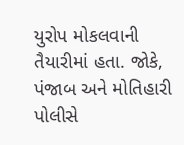યુરોપ મોકલવાની તૈયારીમાં હતા. જોકે, પંજાબ અને મોતિહારી પોલીસે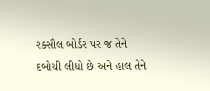રક્સૌલ બોર્ડર પર જ તેને દબોચી લીધો છે અને હાલ તેને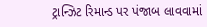ટ્રાન્ઝિટ રિમાન્ડ પર પંજાબ લાવવામાં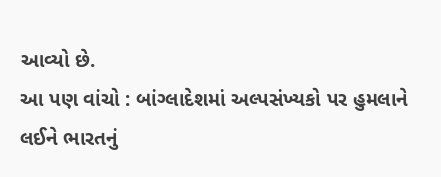આવ્યો છે.
આ પણ વાંચો : બાંગ્લાદેશમાં અલ્પસંખ્યકો પર હુમલાને લઈને ભારતનું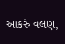આકરું વલણ,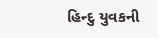હિન્દુ યુવકની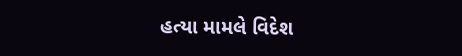હત્યા મામલે વિદેશ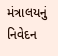મંત્રાલયનું નિવેદન